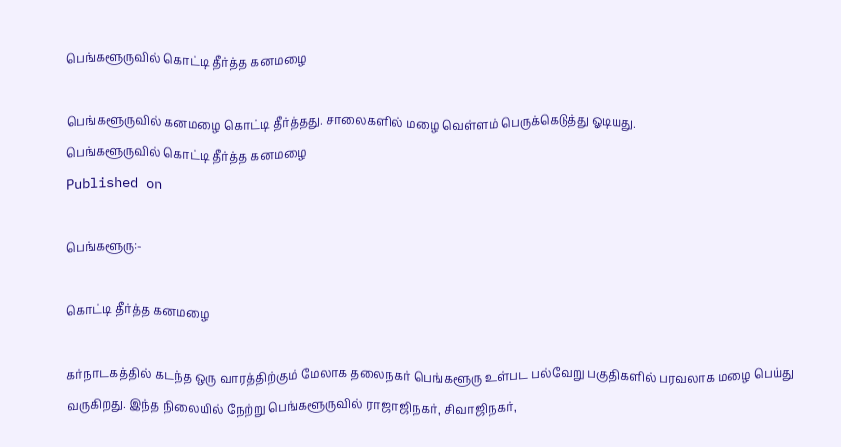பெங்களூருவில் கொட்டி தீர்த்த கனமழை

பெங்களூருவில் கனமழை கொட்டி தீர்த்தது. சாலைகளில் மழை வெள்ளம் பெருக்கெடுத்து ஓடியது.
பெங்களூருவில் கொட்டி தீர்த்த கனமழை
Published on

பெங்களூரு:-

கொட்டி தீர்த்த கனமழை

கர்நாடகத்தில் கடந்த ஒரு வாரத்திற்கும் மேலாக தலைநகர் பெங்களூரு உள்பட பல்வேறு பகுதிகளில் பரவலாக மழை பெய்து வருகிறது. இந்த நிலையில் நேற்று பெங்களூருவில் ராஜாஜிநகர், சிவாஜிநகர்,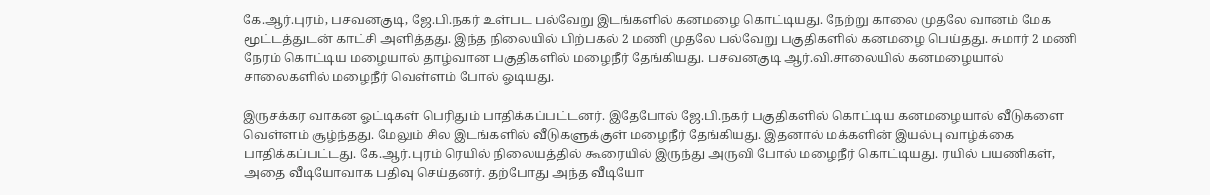கே.ஆர்.புரம், பசவனகுடி, ஜே.பி.நகர் உள்பட பல்வேறு இடங்களில் கனமழை கொட்டியது. நேற்று காலை முதலே வானம் மேக மூட்டத்துடன் காட்சி அளித்தது. இந்த நிலையில் பிற்பகல் 2 மணி முதலே பல்வேறு பகுதிகளில் கனமழை பெய்தது. சுமார் 2 மணி நேரம் கொட்டிய மழையால் தாழ்வான பகுதிகளில் மழைநீர் தேங்கியது. பசவனகுடி ஆர்.வி.சாலையில் கனமழையால் சாலைகளில் மழைநீர் வெள்ளம் போல் ஓடியது.

இருசக்கர வாகன ஓட்டிகள் பெரிதும் பாதிக்கப்பட்டனர். இதேபோல் ஜே.பி.நகர் பகுதிகளில் கொட்டிய கனமழையால் வீடுகளை வெள்ளம் சூழ்ந்தது. மேலும் சில இடங்களில் வீடுகளுக்குள் மழைநீர் தேங்கியது. இதனால் மக்களின் இயல்பு வாழ்க்கை பாதிக்கப்பட்டது. கே.ஆர்.புரம் ரெயில் நிலையத்தில் கூரையில் இருந்து அருவி போல் மழைநீர் கொட்டியது. ரயில் பயணிகள், அதை வீடியோவாக பதிவு செய்தனர். தற்போது அந்த வீடியோ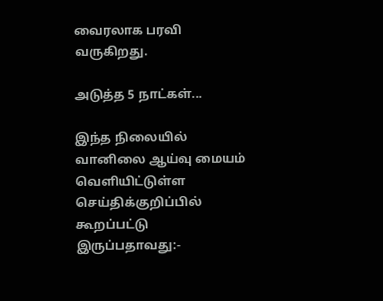வைரலாக பரவி வருகிறது.

அடுத்த 5 நாட்கள்...

இந்த நிலையில் வானிலை ஆய்வு மையம் வெளியிட்டுள்ள செய்திக்குறிப்பில் கூறப்பட்டு இருப்பதாவது:-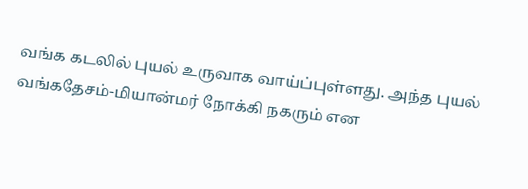வங்க கடலில் புயல் உருவாக வாய்ப்புள்ளது. அந்த புயல் வங்கதேசம்-மியான்மர் நோக்கி நகரும் என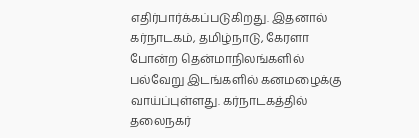எதிர்பார்க்கப்படுகிறது. இதனால் கர்நாடகம், தமிழ்நாடு, கேரளா போன்ற தென்மாநிலங்களில் பல்வேறு இடங்களில் கனமழைக்கு வாய்ப்புள்ளது. கர்நாடகத்தில் தலைநகர்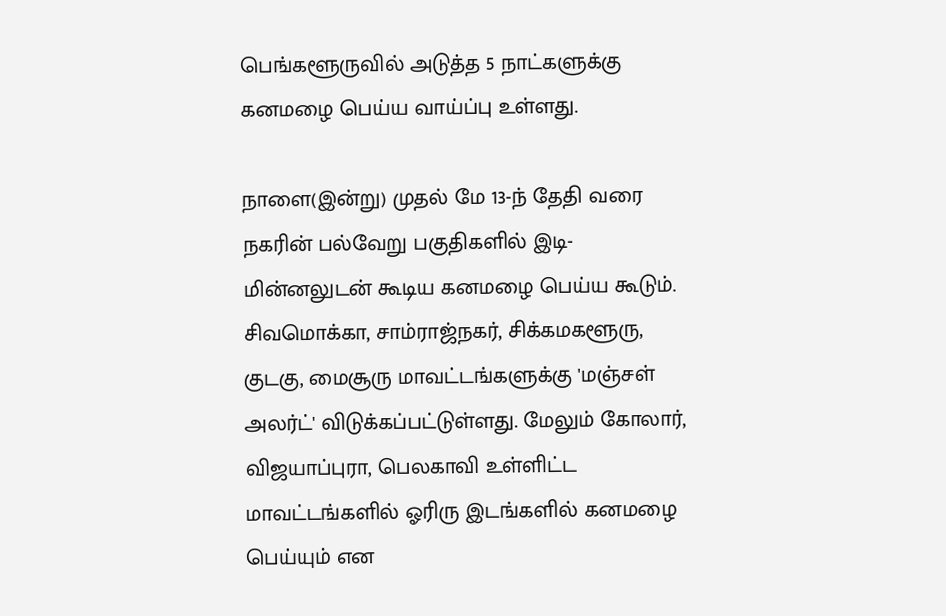பெங்களூருவில் அடுத்த 5 நாட்களுக்கு கனமழை பெய்ய வாய்ப்பு உள்ளது.

நாளை(இன்று) முதல் மே 13-ந் தேதி வரை நகரின் பல்வேறு பகுதிகளில் இடி-மின்னலுடன் கூடிய கனமழை பெய்ய கூடும். சிவமொக்கா, சாம்ராஜ்நகர், சிக்கமகளூரு, குடகு, மைசூரு மாவட்டங்களுக்கு 'மஞ்சள் அலர்ட்' விடுக்கப்பட்டுள்ளது. மேலும் கோலார், விஜயாப்புரா, பெலகாவி உள்ளிட்ட மாவட்டங்களில் ஓரிரு இடங்களில் கனமழை பெய்யும் என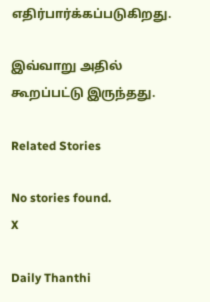எதிர்பார்க்கப்படுகிறது.

இவ்வாறு அதில் கூறப்பட்டு இருந்தது.

Related Stories

No stories found.
X

Daily Thanthi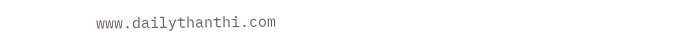www.dailythanthi.com